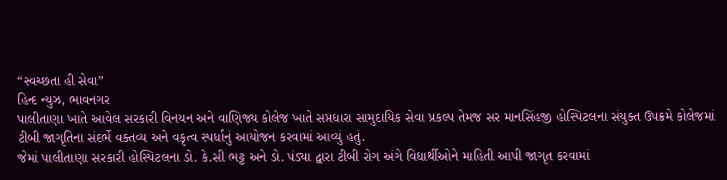“સ્વચ્છતા હી સેવા”
હિન્દ ન્યુઝ, ભાવનગર
પાલીતાણા ખાતે આવેલ સરકારી વિનયન અને વાણિજ્ય કોલેજ ખાતે સપ્તધારા સામુદાયિક સેવા પ્રકલ્પ તેમજ સર માનસિંહજી હોસ્પિટલના સંયુક્ત ઉપક્રમે કોલેજમાં ટીબી જાગૃતિના સંદર્ભે વક્તવ્ય અને વકૃત્વ સ્પર્ધાનું આયોજન કરવામાં આવ્યું હતું.
જેમાં પાલીતાણા સરકારી હોસ્પિટલના ડો. કે.સી ભટ્ટ અને ડો. પંડ્યા દ્વારા ટીબી રોગ અંગે વિદ્યાર્થીઓને માહિતી આપી જાગૃત કરવામાં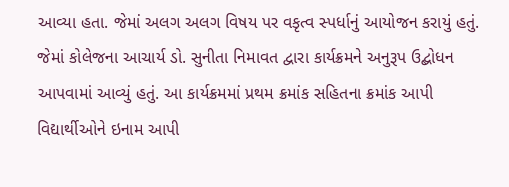આવ્યા હતા. જેમાં અલગ અલગ વિષય પર વકૃત્વ સ્પર્ધાનું આયોજન કરાયું હતું. જેમાં કોલેજના આચાર્ય ડો. સુનીતા નિમાવત દ્વારા કાર્યક્રમને અનુરૂપ ઉદ્બોધન આપવામાં આવ્યું હતું. આ કાર્યક્રમમાં પ્રથમ ક્રમાંક સહિતના ક્રમાંક આપી વિદ્યાર્થીઓને ઇનામ આપી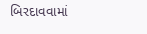બિરદાવવામાં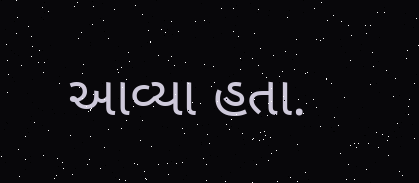આવ્યા હતા.